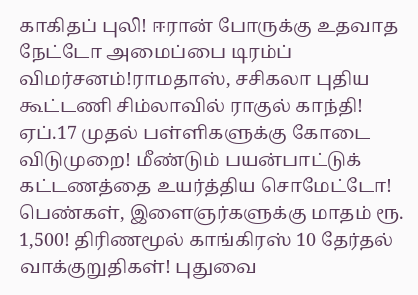காகிதப் புலி! ஈரான் போருக்கு உதவாத நேட்டோ அமைப்பை டிரம்ப் விமர்சனம்!ராமதாஸ், சசிகலா புதிய கூட்டணி சிம்லாவில் ராகுல் காந்தி! ஏப்.17 முதல் பள்ளிகளுக்கு கோடை விடுமுறை! மீண்டும் பயன்பாட்டுக் கட்டணத்தை உயர்த்திய சொமேட்டோ! பெண்கள், இளைஞர்களுக்கு மாதம் ரூ. 1,500! திரிணமூல் காங்கிரஸ் 10 தேர்தல் வாக்குறுதிகள்! புதுவை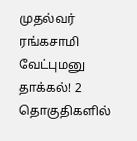முதல்வர் ரங்கசாமி வேட்புமனு தாக்கல்! 2 தொகுதிகளில்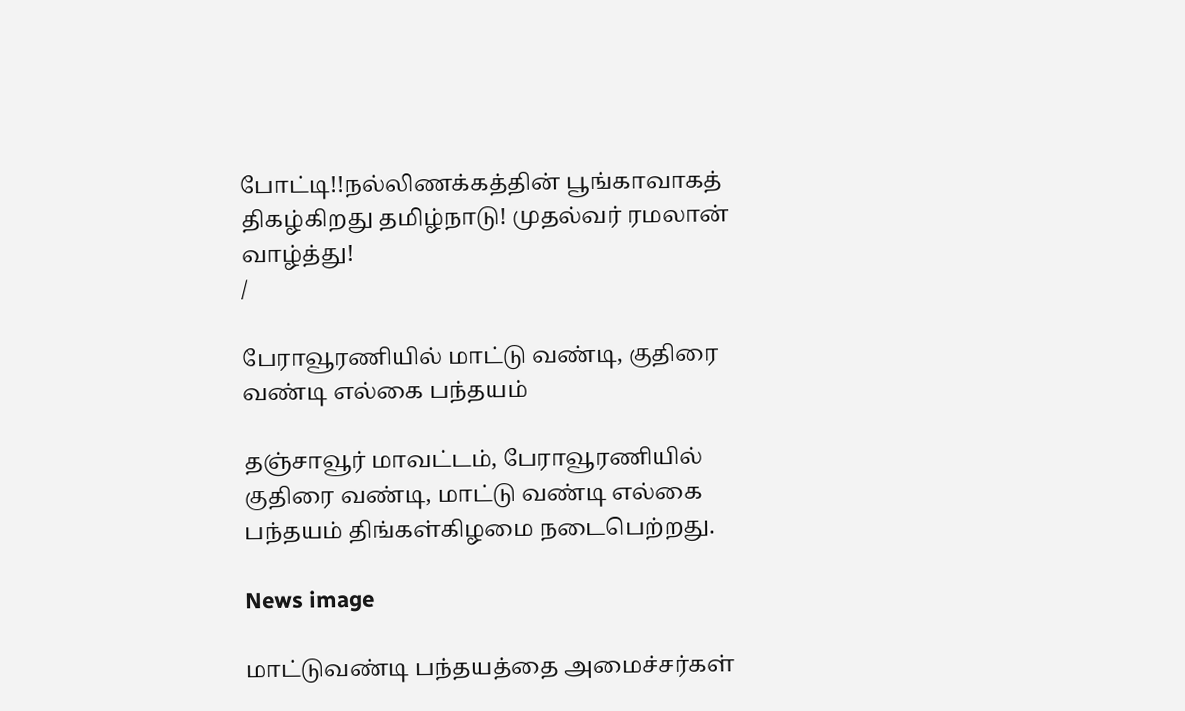போட்டி!!நல்லிணக்கத்தின் பூங்காவாகத் திகழ்கிறது தமிழ்நாடு! முதல்வர் ரமலான் வாழ்த்து!
/

பேராவூரணியில் மாட்டு வண்டி, குதிரை வண்டி எல்கை பந்தயம்

தஞ்சாவூர் மாவட்டம், பேராவூரணியில் குதிரை வண்டி, மாட்டு வண்டி எல்கை பந்தயம் திங்கள்கிழமை நடைபெற்றது.

News image

மாட்டுவண்டி பந்தயத்தை அமைச்சர்கள்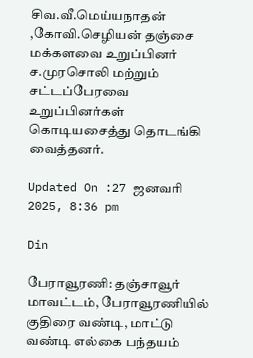சிவ.வீ.மெய்யநாதன் ,கோவி.செழியன் தஞ்சை மக்களவை உறுப்பினர் ச.முரசொலி மற்றும் சட்டப்பேரவை உறுப்பினர்கள் கொடியசைத்து தொடங்கி வைத்தனர்.

Updated On :27 ஜனவரி 2025, 8:36 pm

Din

பேராவூரணி: தஞ்சாவூர் மாவட்டம், பேராவூரணியில் குதிரை வண்டி, மாட்டு வண்டி எல்கை பந்தயம்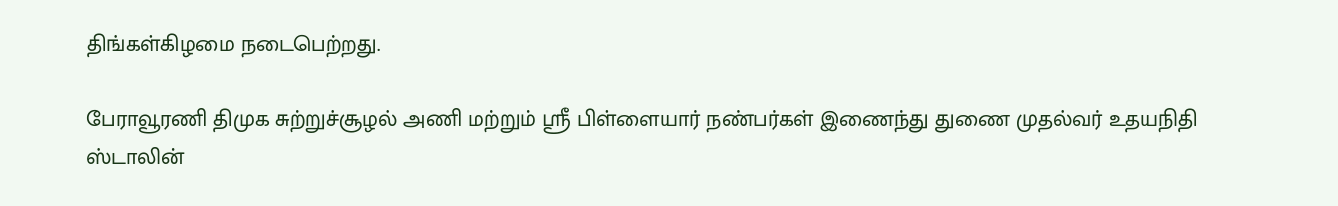திங்கள்கிழமை நடைபெற்றது.

பேராவூரணி திமுக சுற்றுச்சூழல் அணி மற்றும் ஸ்ரீ பிள்ளையார் நண்பர்கள் இணைந்து துணை முதல்வர் உதயநிதி ஸ்டாலின்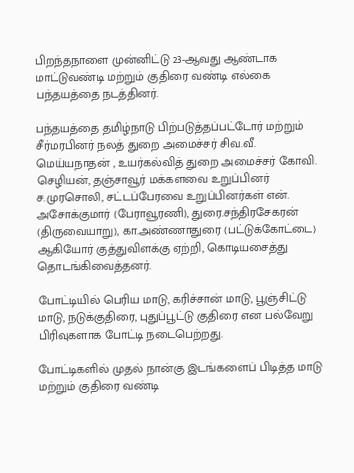பிறந்தநாளை முன்னிட்டு 23-ஆவது ஆண்டாக மாட்டுவண்டி மற்றும் குதிரை வண்டி எல்கை பந்தயத்தை நடத்தினர்.

பந்தயத்தை தமிழ்நாடு பிற்படுத்தப்பட்டோர் மற்றும் சீர்மரபினர் நலத் துறை அமைச்சர் சிவ.வீ. மெய்யநாதன் , உயர்கல்வித் துறை அமைச்சர் கோவி. செழியன், தஞ்சாவூர் மக்களவை உறுப்பினர் ச.முரசொலி, சட்டப்பேரவை உறுப்பினர்கள் என். அசோக்குமார் (பேராவூரணி), துரை.சந்திரசேகரன் (திருவையாறு), கா.அண்ணாதுரை (பட்டுக்கோட்டை) ஆகியோர் குத்துவிளக்கு ஏற்றி, கொடியசைத்து தொடங்கிவைத்தனர்.

போட்டியில் பெரிய மாடு, கரிச்சான் மாடு, பூஞ்சிட்டு மாடு, நடுக்குதிரை, புதுப்பூட்டு குதிரை என பல்வேறு பிரிவுகளாக போட்டி நடைபெற்றது.

போட்டிகளில் முதல் நான்கு இடங்களைப் பிடித்த மாடு மற்றும் குதிரை வண்டி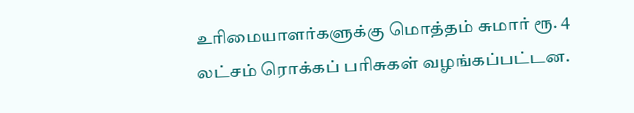உரிமையாளர்களுக்கு மொத்தம் சுமார் ரூ. 4 லட்சம் ரொக்கப் பரிசுகள் வழங்கப்பட்டன.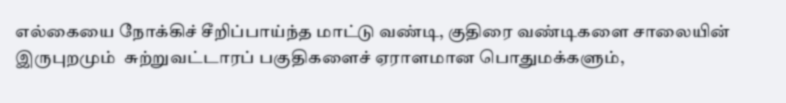எல்கையை நோக்கிச் சீறிப்பாய்ந்த மாட்டு வண்டி, குதிரை வண்டிகளை சாலையின் இருபுறமும்  சுற்றுவட்டாரப் பகுதிகளைச் ஏராளமான பொதுமக்களும்,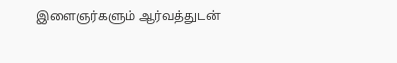இளைஞர்களும் ஆர்வத்துடன்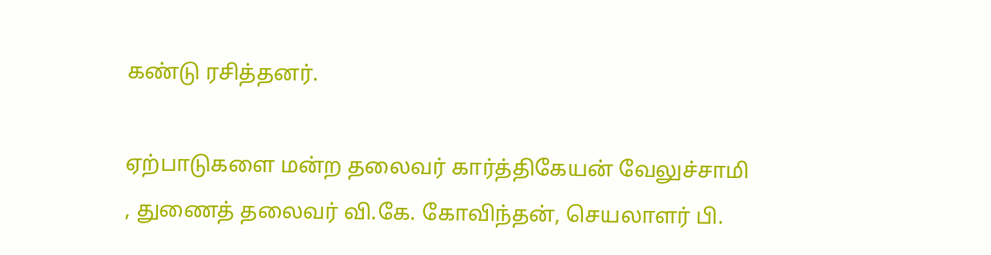கண்டு ரசித்தனர்.

ஏற்பாடுகளை மன்ற தலைவர் கார்த்திகேயன் வேலுச்சாமி , துணைத் தலைவர் வி.கே. கோவிந்தன், செயலாளர் பி.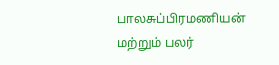பாலசுப்பிரமணியன் மற்றும் பலர்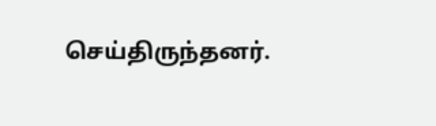செய்திருந்தனர்.